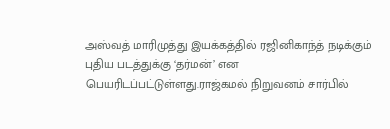அஸ்வத் மாரிமுத்து இயக்கத்தில் ரஜினிகாந்த் நடிக்கும் புதிய படத்துக்கு ‘தர்மன்’ என பெயரிடப்பட்டுள்ளது.ராஜ்கமல் நிறுவனம் சார்பில்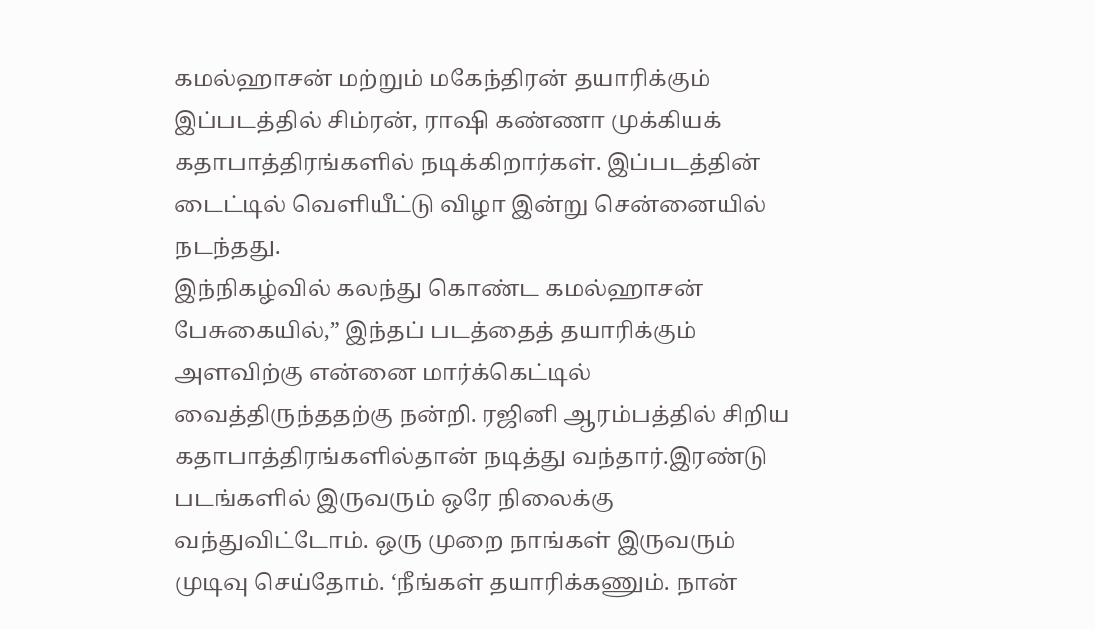கமல்ஹாசன் மற்றும் மகேந்திரன் தயாரிக்கும் இப்படத்தில் சிம்ரன், ராஷி கண்ணா முக்கியக் கதாபாத்திரங்களில் நடிக்கிறார்கள். இப்படத்தின் டைட்டில் வெளியீட்டு விழா இன்று சென்னையில் நடந்தது.
இந்நிகழ்வில் கலந்து கொண்ட கமல்ஹாசன் பேசுகையில்,” இந்தப் படத்தைத் தயாரிக்கும் அளவிற்கு என்னை மார்க்கெட்டில் வைத்திருந்ததற்கு நன்றி. ரஜினி ஆரம்பத்தில் சிறிய கதாபாத்திரங்களில்தான் நடித்து வந்தார்.இரண்டு படங்களில் இருவரும் ஒரே நிலைக்கு வந்துவிட்டோம். ஒரு முறை நாங்கள் இருவரும் முடிவு செய்தோம். ‘நீங்கள் தயாரிக்கணும். நான்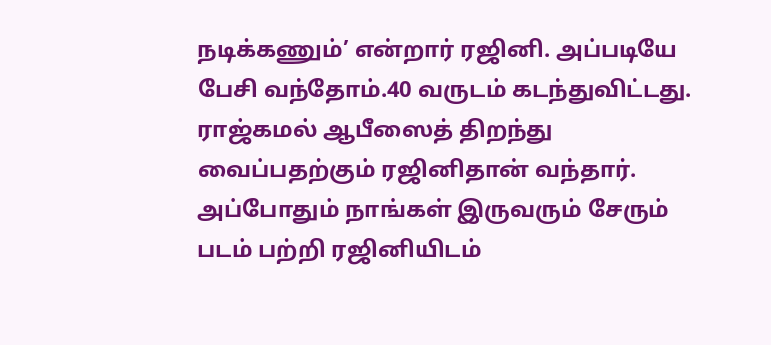நடிக்கணும்’ என்றார் ரஜினி. அப்படியே பேசி வந்தோம்.40 வருடம் கடந்துவிட்டது.
ராஜ்கமல் ஆபீஸைத் திறந்து வைப்பதற்கும் ரஜினிதான் வந்தார். அப்போதும் நாங்கள் இருவரும் சேரும் படம் பற்றி ரஜினியிடம்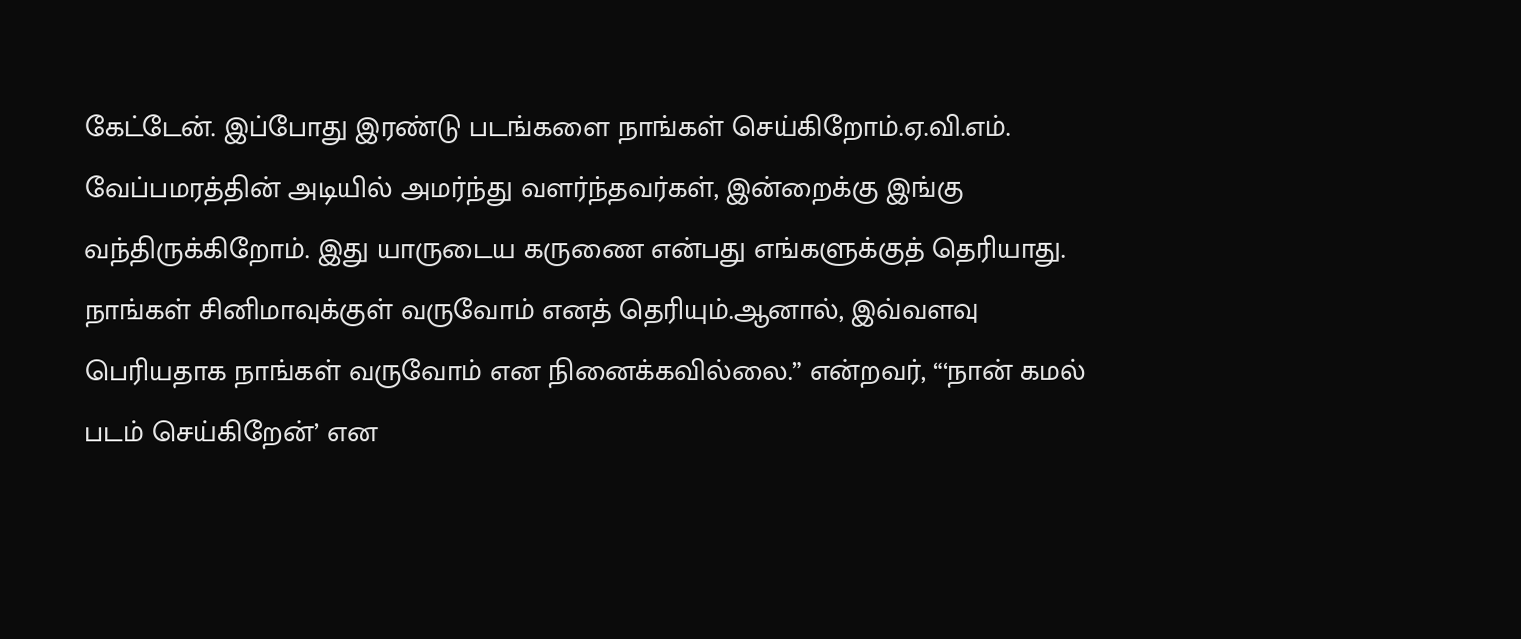கேட்டேன். இப்போது இரண்டு படங்களை நாங்கள் செய்கிறோம்.ஏ.வி.எம். வேப்பமரத்தின் அடியில் அமர்ந்து வளர்ந்தவர்கள், இன்றைக்கு இங்கு வந்திருக்கிறோம். இது யாருடைய கருணை என்பது எங்களுக்குத் தெரியாது.
நாங்கள் சினிமாவுக்குள் வருவோம் எனத் தெரியும்.ஆனால், இவ்வளவு பெரியதாக நாங்கள் வருவோம் என நினைக்கவில்லை.” என்றவர், “‘நான் கமல் படம் செய்கிறேன்’ என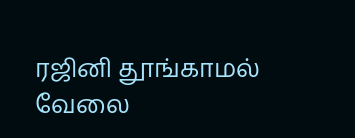ரஜினி தூங்காமல் வேலை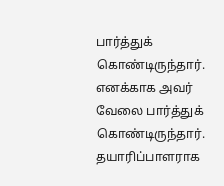பார்த்துக் கொண்டிருந்தார். எனக்காக அவர் வேலை பார்த்துக் கொண்டிருந்தார். தயாரிப்பாளராக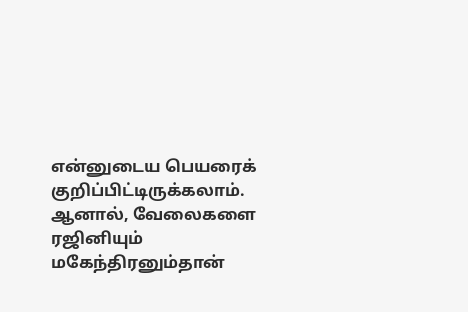என்னுடைய பெயரைக் குறிப்பிட்டிருக்கலாம்.
ஆனால், வேலைகளை ரஜினியும் மகேந்திரனும்தான்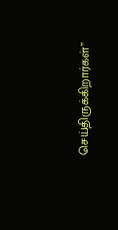செய்திருக்கிறார்கள்”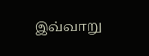இவ்வாறு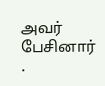அவர் பேசினார் .